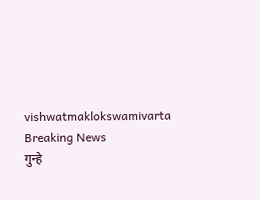vishwatmaklokswamivarta
Breaking News
गुन्हे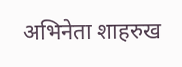अभिनेता शाहरुख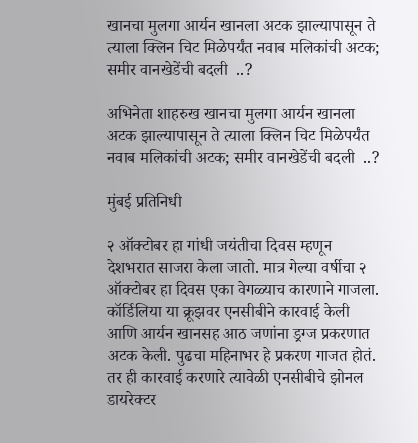खानचा मुलगा आर्यन खानला अटक झाल्यापासून ते त्याला क्लिन चिट मिळेपर्यंत नवाब मलिकांची अटक; समीर वानखेडेंची बदली  ..?

अभिनेता शाहरुख खानचा मुलगा आर्यन खानला अटक झाल्यापासून ते त्याला क्लिन चिट मिळेपर्यंत नवाब मलिकांची अटक; समीर वानखेडेंची बदली  ..?

मुंबई प्रतिनिधी

२ ऑक्टोबर हा गांधी जयंतीचा दिवस म्हणून देशभरात साजरा केला जातो. मात्र गेल्या वर्षीचा २ ऑक्टोबर हा दिवस एका वेगळ्याच कारणाने गाजला. कॉर्डिलिया या क्रूझवर एनसीबीने कारवाई केली आणि आर्यन खानसह आठ जणांना ड्रग्ज प्रकरणात अटक केली. पुढचा महिनाभर हे प्रकरण गाजत होतं. तर ही कारवाई करणारे त्यावेळी एनसीबीचे झोनल डायरेक्टर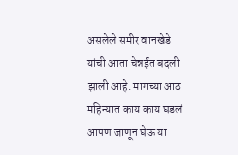असलेले समीर वानखेडे यांची आता चेन्नईत बदली झाली आहे. मागच्या आठ महिन्यात काय काय घडलं आपण जाणून घेऊ या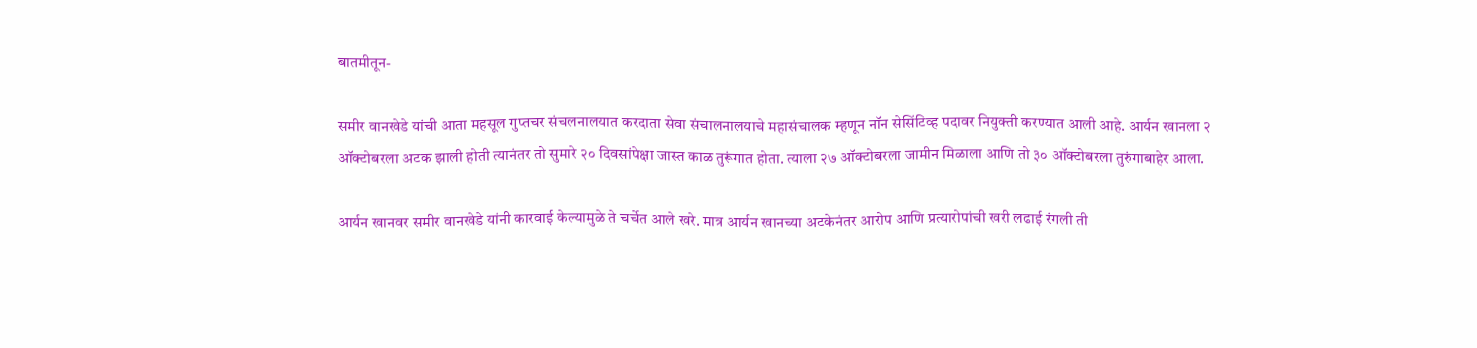बातमीतून-

समीर वानखेडे यांची आता महसूल गुप्तचर संचलनालयात करदाता सेवा संचालनालयाचे महासंचालक म्हणून नॉन सेसिंटिव्ह पदावर नियुक्ती करण्यात आली आहे. आर्यन खानला २ ऑक्टोबरला अटक झाली होती त्यानंतर तो सुमारे २० दिवसांपेक्षा जास्त काळ तुरूंगात होता. त्याला २७ ऑक्टोबरला जामीन मिळाला आणि तो ३० ऑक्टोबरला तुरुंगाबाहेर आला.

आर्यन खानवर समीर वानखेडे यांनी कारवाई केल्यामुळे ते चर्चेत आले खरे. मात्र आर्यन खानच्या अटकेनंतर आरोप आणि प्रत्यारोपांची खरी लढाई रंगली ती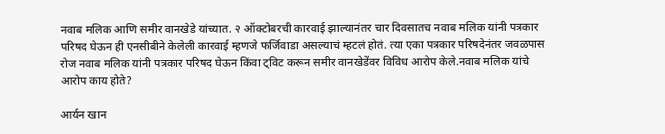नवाब मलिक आणि समीर वानखेडे यांच्यात. २ ऑक्टोबरची कारवाई झाल्यानंतर चार दिवसातच नवाब मलिक यांनी पत्रकार परिषद घेऊन ही एनसीबीने केलेली कारवाई म्हणजे फर्जिवाडा असल्याचं म्हटलं होतं. त्या एका पत्रकार परिषदेनंतर जवळपास रोज नवाब मलिक यांनी पत्रकार परिषद घेऊन किंवा ट्विट करून समीर वानखेडेंवर विविध आरोप केले.नवाब मलिक यांचे आरोप काय होते?

आर्यन खान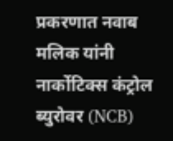प्रकरणात नवाब मलिक यांनी नार्कोटिक्स कंट्रोल ब्युरोवर (NCB)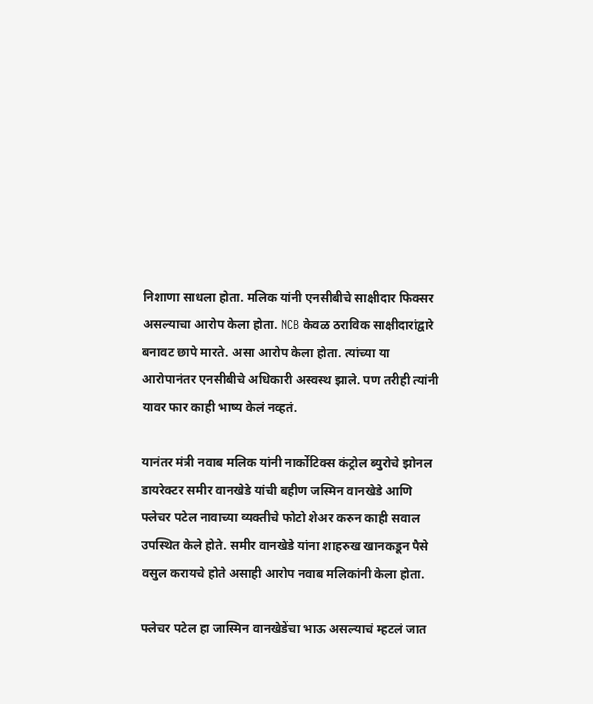निशाणा साधला होता. मलिक यांनी एनसीबीचे साक्षीदार फिक्सर असल्याचा आरोप केला होता. NCB केवळ ठराविक साक्षीदारांद्वारे बनावट छापे मारते. असा आरोप केला होता. त्यांच्या या आरोपानंतर एनसीबीचे अधिकारी अस्वस्थ झाले. पण तरीही त्यांनी यावर फार काही भाष्य केलं नव्हतं.

यानंतर मंत्री नवाब मलिक यांनी नार्कोटिक्स कंट्रोल ब्युरोचे झोनल डायरेक्टर समीर वानखेडे यांची बहीण जस्मिन वानखेडे आणि फ्लेचर पटेल नावाच्या व्यक्तीचे फोटो शेअर करुन काही सवाल उपस्थित केले होते. समीर वानखेडे यांना शाहरुख खानकडून पैसे वसुल करायचे होते असाही आरोप नवाब मलिकांनी केला होता.

फ्लेचर पटेल हा जास्मिन वानखेडेंचा भाऊ असल्याचं म्हटलं जात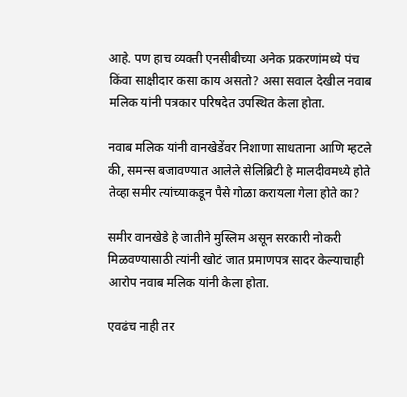आहे. पण हाच व्यक्ती एनसीबीच्या अनेक प्रकरणांमध्ये पंच किंवा साक्षीदार कसा काय असतो? असा सवाल देखील नवाब मलिक यांनी पत्रकार परिषदेत उपस्थित केला होता.

नवाब मलिक यांनी वानखेडेंवर निशाणा साधताना आणि म्हटले की, समन्स बजावण्यात आलेले सेलिब्रिटी हे मालदीवमध्ये होते तेव्हा समीर त्यांच्याकडून पैसे गोळा करायला गेला होते का?

समीर वानखेडे हे जातीने मुस्लिम असून सरकारी नोकरी मिळवण्यासाठी त्यांनी खोटं जात प्रमाणपत्र सादर केल्याचाही आरोप नवाब मलिक यांनी केला होता.

एवढंच नाही तर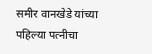समीर वानखेडे यांच्या पहिल्या पत्नीचा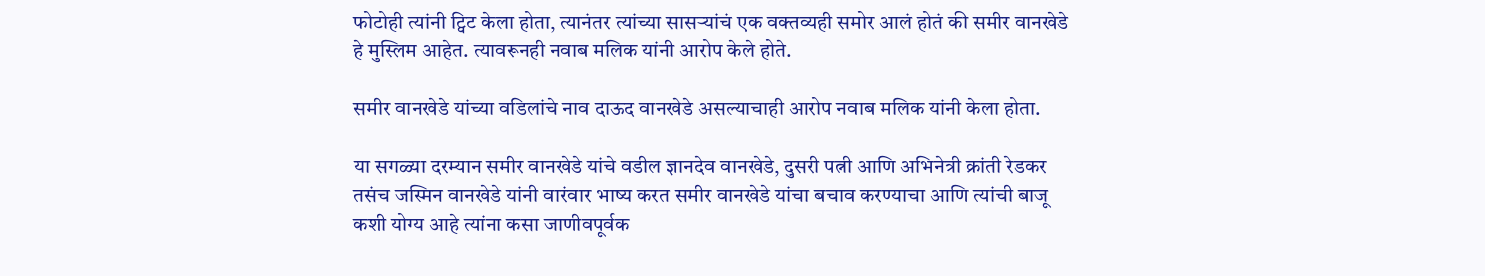फोटोही त्यांनी ट्विट केला होता, त्यानंतर त्यांच्या सासऱ्यांचं एक वक्तव्यही समोर आलं होतं की समीर वानखेडे हे मुस्लिम आहेत. त्यावरूनही नवाब मलिक यांनी आरोप केले होते.

समीर वानखेडे यांच्या वडिलांचे नाव दाऊद वानखेडे असल्याचाही आरोप नवाब मलिक यांनी केला होता.

या सगळ्या दरम्यान समीर वानखेडे यांचे वडील ज्ञानदेव वानखेडे, दुसरी पत्नी आणि अभिनेत्री क्रांती रेडकर तसंच जस्मिन वानखेडे यांनी वारंवार भाष्य करत समीर वानखेडे यांचा बचाव करण्याचा आणि त्यांची बाजू कशी योग्य आहे त्यांना कसा जाणीवपूर्वक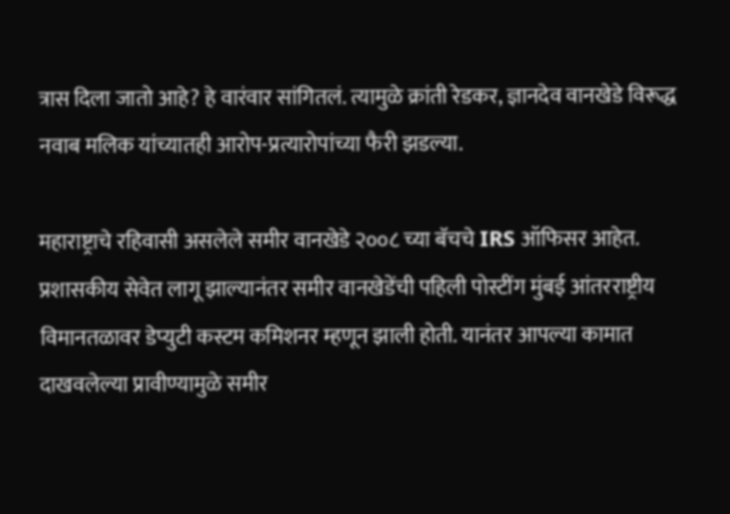त्रास दिला जातो आहे? हे वारंवार सांगितलं. त्यामुळे क्रांती रेडकर, ज्ञानदेव वानखेडे विरूद्ध नवाब मलिक यांच्यातही आरोप-प्रत्यारोपांच्या फैरी झडल्या.

महाराष्ट्राचे रहिवासी असलेले समीर वानखेडे २००८ च्या बॅचचे IRS ऑफिसर आहेत. प्रशासकीय सेवेत लागू झाल्यानंतर समीर वानखेडेंची पहिली पोस्टींग मुंबई आंतरराष्ट्रीय विमानतळावर डेप्युटी कस्टम कमिशनर म्हणून झाली होती. यानंतर आपल्या कामात दाखवलेल्या प्रावीण्यामुळे समीर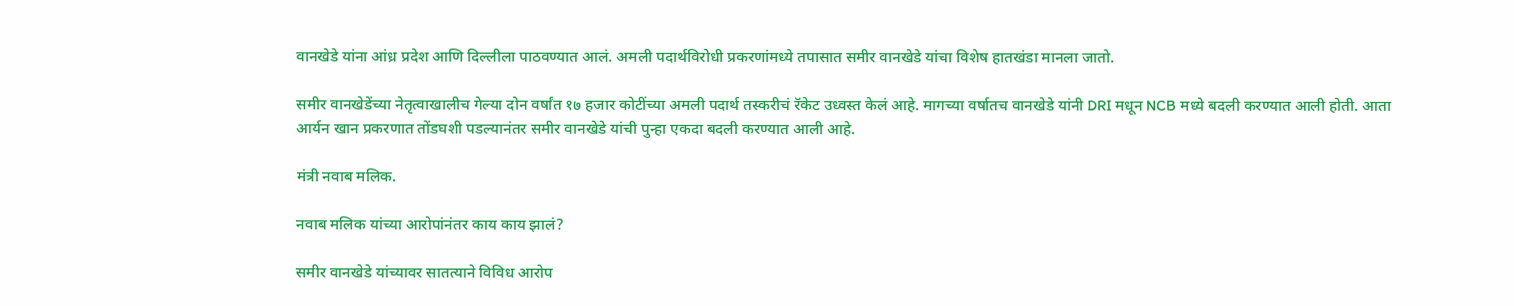वानखेडे यांना आंध्र प्रदेश आणि दिल्लीला पाठवण्यात आलं. अमली पदार्थविरोधी प्रकरणांमध्ये तपासात समीर वानखेडे यांचा विशेष हातखंडा मानला जातो.

समीर वानखेडेंच्या नेतृत्वाखालीच गेल्या दोन वर्षांत १७ हजार कोटींच्या अमली पदार्थ तस्करीचं रॅकेट उध्वस्त केलं आहे. मागच्या वर्षातच वानखेडे यांनी DRI मधून NCB मध्ये बदली करण्यात आली होती. आता आर्यन खान प्रकरणात तोंडघशी पडल्यानंतर समीर वानखेडे यांची पुन्हा एकदा बदली करण्यात आली आहे.

मंत्री नवाब मलिक.

नवाब मलिक यांच्या आरोपांनंतर काय काय झालं?

समीर वानखेडे यांच्यावर सातत्याने विविध आरोप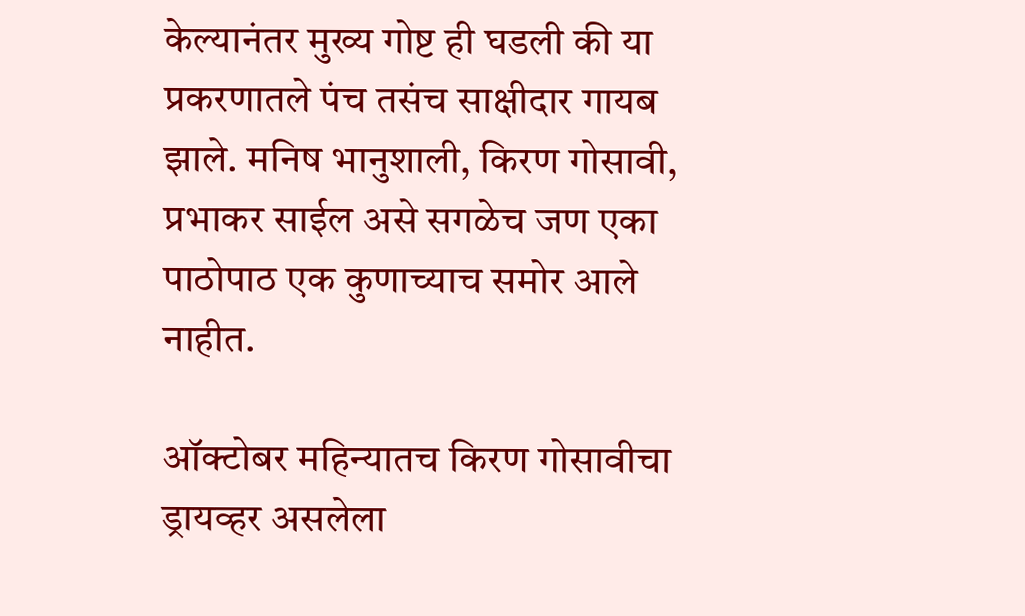केल्यानंतर मुख्य गोष्ट ही घडली की या प्रकरणातले पंच तसंच साक्षीदार गायब झाले. मनिष भानुशाली, किरण गोसावी, प्रभाकर साईल असे सगळेच जण एका पाठोपाठ एक कुणाच्याच समोर आले नाहीत.

ऑक्टोबर महिन्यातच किरण गोसावीचा ड्रायव्हर असलेला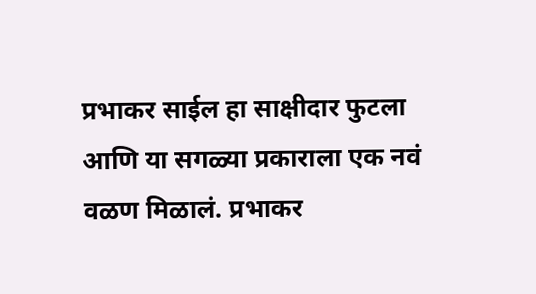प्रभाकर साईल हा साक्षीदार फुटला आणि या सगळ्या प्रकाराला एक नवं वळण मिळालं. प्रभाकर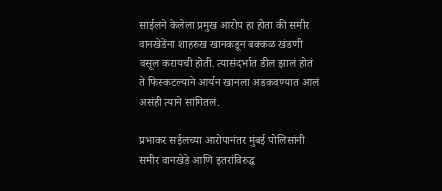साईलने केलेला प्रमुख आरोप हा होता की समीर वानखेडेंना शाहरुख खानकडून बक्कळ खंडणी वसूल करायची होती. त्यासंदर्भात डील झालं होतं ते फिस्कटल्याने आर्यन खानला अडकवण्यात आलं असंही त्याने सांगितलं.

प्रभाकर सईलच्या आरोपानंतर मुंबई पोलिसांनी समीर वानखेडे आणि इतरांविरुद्ध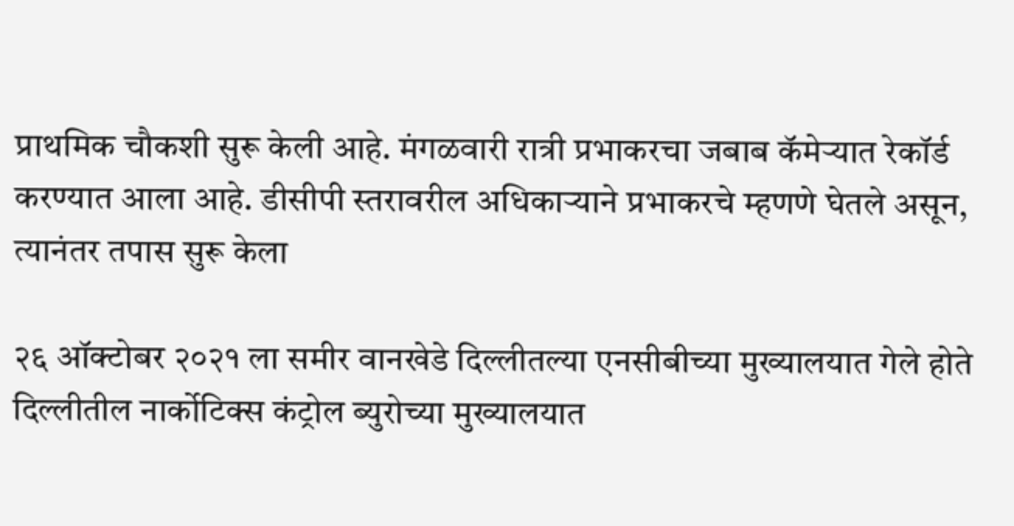प्राथमिक चौकशी सुरू केली आहे. मंगळवारी रात्री प्रभाकरचा जबाब कॅमेऱ्यात रेकॉर्ड करण्यात आला आहे. डीसीपी स्तरावरील अधिकाऱ्याने प्रभाकरचे म्हणणे घेतले असून, त्यानंतर तपास सुरू केला

२६ ऑक्टोबर २०२१ ला समीर वानखेडे दिल्लीतल्या एनसीबीच्या मुख्यालयात गेले होते दिल्लीतील नार्कोटिक्स कंट्रोल ब्युरोच्या मुख्यालयात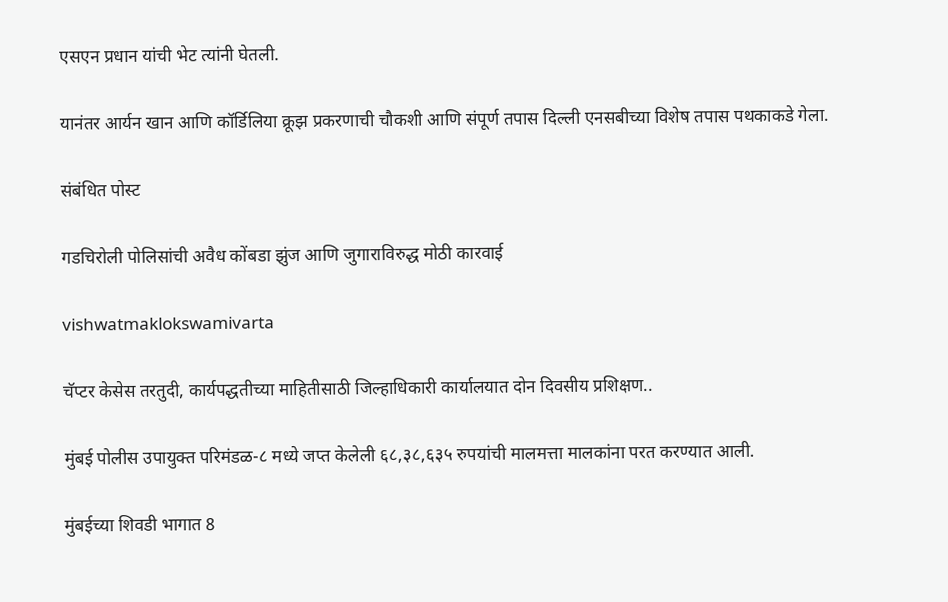एसएन प्रधान यांची भेट त्यांनी घेतली.

यानंतर आर्यन खान आणि कॉर्डिलिया क्रूझ प्रकरणाची चौकशी आणि संपूर्ण तपास दिल्ली एनसबीच्या विशेष तपास पथकाकडे गेला.

संबंधित पोस्ट

गडचिरोली पोलिसांची अवैध कोंबडा झुंज आणि जुगाराविरुद्ध मोठी कारवाई

vishwatmaklokswamivarta

चॅप्टर केसेस तरतुदी, कार्यपद्धतीच्या माहितीसाठी जिल्हाधिकारी कार्यालयात दोन दिवसीय प्रशिक्षण..

मुंबई पोलीस उपायुक्त परिमंडळ-८ मध्ये जप्त केलेली ६८,३८,६३५ रुपयांची मालमत्ता मालकांना परत करण्यात आली.

मुंबईच्या शिवडी भागात 8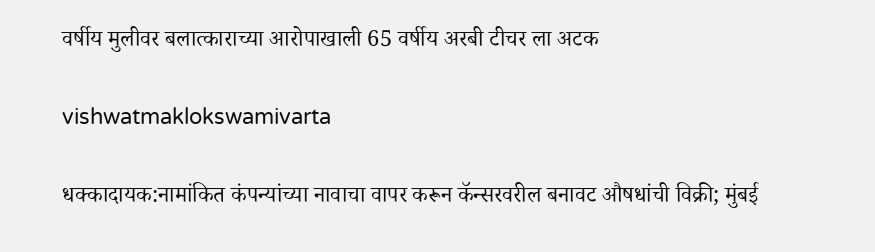वर्षीय मुलीवर बलात्काराच्या आरोपाखाली 65 वर्षीय अरबी टीचर ला अटक

vishwatmaklokswamivarta

धक्कादायक:नामांकित कंपन्यांच्या नावाचा वापर करून कॅन्सरवरील बनावट औषधांची विक्री; मुंबई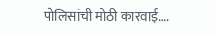पोलिसांची मोठी कारवाई….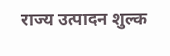राज्य उत्पादन शुल्क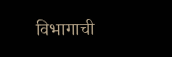विभागाची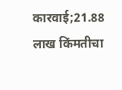कारवाई;21.88 लाख किंमतीचा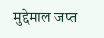मुद्देमाल जप्त